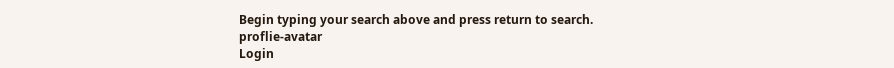Begin typing your search above and press return to search.
proflie-avatar
Login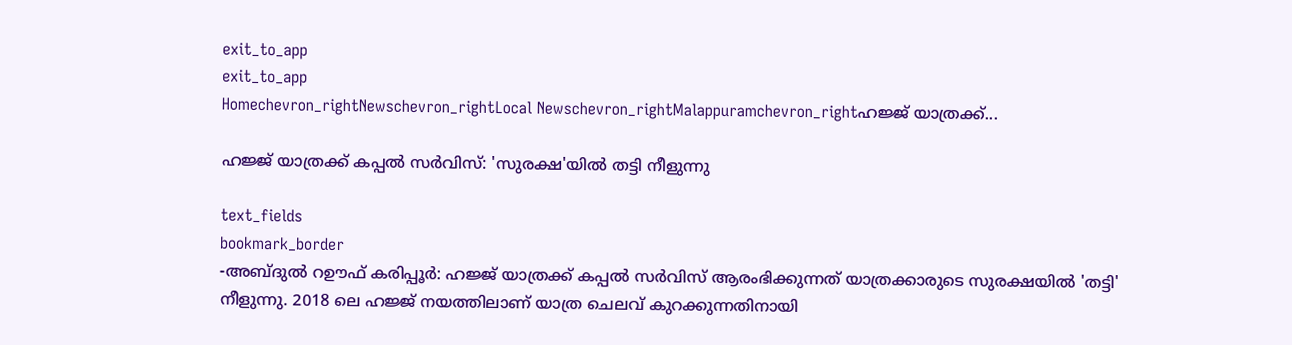exit_to_app
exit_to_app
Homechevron_rightNewschevron_rightLocal Newschevron_rightMalappuramchevron_rightഹജ്ജ് യാത്രക്ക്...

ഹജ്ജ് യാത്രക്ക് കപ്പൽ സർവിസ്: 'സുരക്ഷ'യിൽ തട്ടി നീളുന്നു

text_fields
bookmark_border
-അബ്ദുൽ റഊഫ് കരിപ്പൂർ: ഹജ്ജ് യാത്രക്ക് കപ്പൽ സർവിസ് ആരംഭിക്കുന്നത് യാത്രക്കാരുടെ സുരക്ഷയിൽ 'തട്ടി' നീളുന്നു. 2018 ലെ ഹജ്ജ് നയത്തിലാണ് യാത്ര ചെലവ് കുറക്കുന്നതിനായി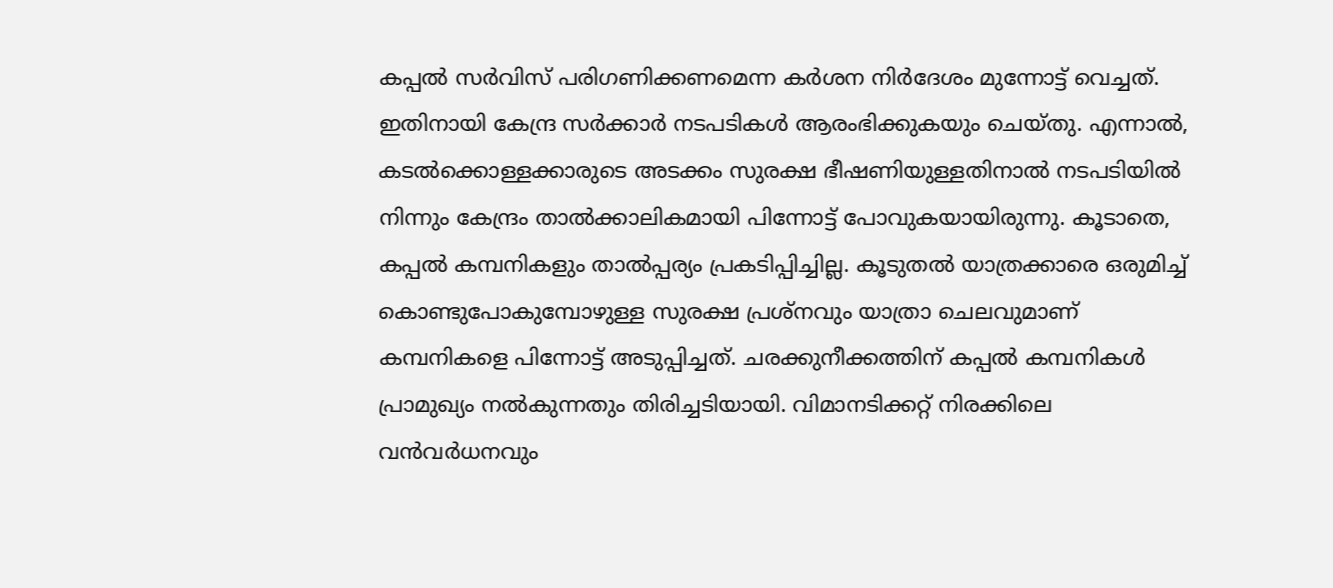കപ്പൽ സർവിസ് പരിഗണിക്കണമെന്ന കർശന നിർദേശം മുന്നോട്ട് വെച്ചത്. ഇതിനായി കേന്ദ്ര സർക്കാർ നടപടികൾ ആരംഭിക്കുകയും ചെയ്തു. എന്നാൽ, കടൽക്കൊള്ളക്കാരുടെ അടക്കം സുരക്ഷ ഭീഷണിയുള്ളതിനാൽ നടപടിയിൽ നിന്നും കേന്ദ്രം താൽക്കാലികമായി പിന്നോട്ട് പോവുകയായിരുന്നു. കൂടാതെ, കപ്പൽ കമ്പനികളും താൽപ്പര്യം പ്രകടിപ്പിച്ചില്ല. കൂടുതൽ യാത്രക്കാരെ ഒരുമിച്ച് കൊണ്ടുപോകുമ്പോഴുള്ള സുരക്ഷ പ്രശ്നവും യാത്രാ ചെലവുമാണ് കമ്പനികളെ പിന്നോട്ട് അടുപ്പിച്ചത്. ചരക്കുനീക്കത്തിന് കപ്പൽ കമ്പനികൾ പ്രാമുഖ്യം നൽകുന്നതും തിരിച്ചടിയായി. വിമാനടിക്കറ്റ് നിരക്കിലെ വൻവർധനവും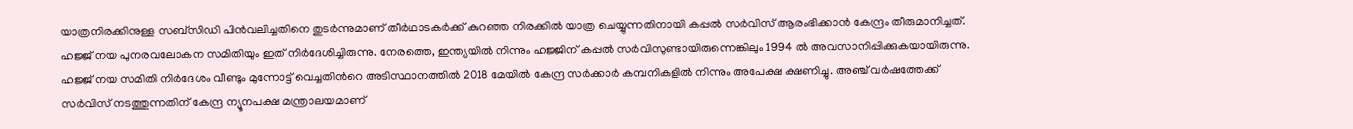യാത്രനിരക്കിനുള്ള സബ്സിഡി പിൻവലിച്ചതിനെ തുടർന്നുമാണ് തീർഥാടകർക്ക് കുറഞ്ഞ നിരക്കിൽ യാത്ര ചെയ്യുന്നതിനായി കപ്പൽ സർവിസ് ആരംഭിക്കാൻ കേന്ദ്രം തീരുമാനിച്ചത്. ഹജ്ജ് നയ പുനരവലോകന സമിതിയും ഇത് നിർദേശിച്ചിരുന്നു. നേരത്തെ, ഇന്ത്യയിൽ നിന്നും ഹജ്ജിന് കപ്പൽ സർവിസുണ്ടായിരുന്നെങ്കിലും 1994 ൽ അവസാനിപ്പിക്കുകയായിരുന്നു. ഹജ്ജ് നയ സമിതി നിർദേശം വീണ്ടും മുന്നോട്ട് വെച്ചതിന്‍റെ അടിസ്ഥാനത്തിൽ 2018 മേയിൽ കേന്ദ്ര സർക്കാർ കമ്പനികളിൽ നിന്നും അപേക്ഷ ക്ഷണിച്ചു. അഞ്ച് വർഷത്തേക്ക് സർവിസ് നടത്തുന്നതിന് കേന്ദ്ര ന്യൂനപക്ഷ മന്ത്രാലയമാണ്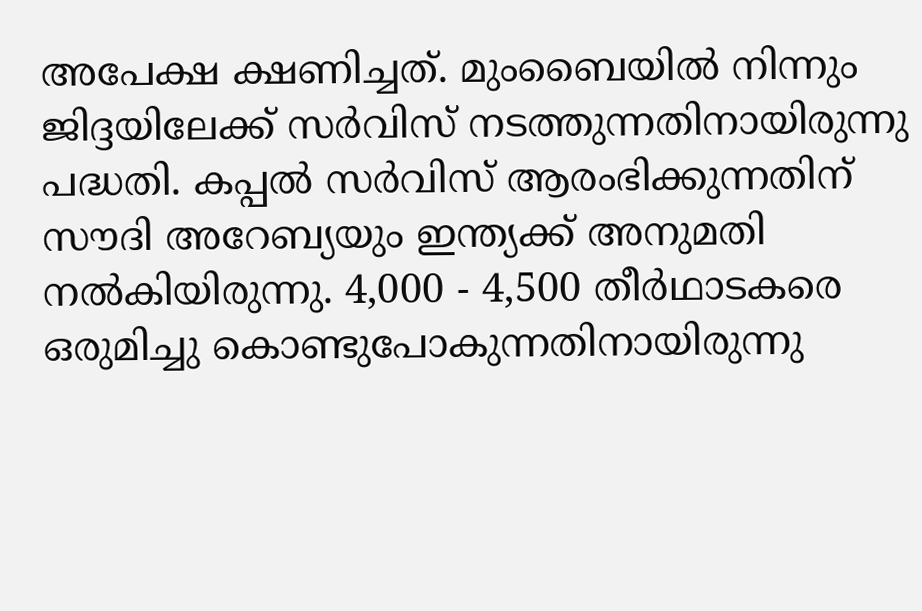അപേക്ഷ ക്ഷണിച്ചത്. മുംബൈയിൽ നിന്നും ജിദ്ദയിലേക്ക് സർവിസ് നടത്തുന്നതിനായിരുന്നു പദ്ധതി. കപ്പൽ സർവിസ് ആരംഭിക്കുന്നതിന് സൗദി അറേബ്യയും ഇന്ത്യക്ക് അനുമതി നൽകിയിരുന്നു. 4,000 - 4,500 തീർഥാടകരെ ഒരുമിച്ചു കൊണ്ടുപോകുന്നതിനായിരുന്നു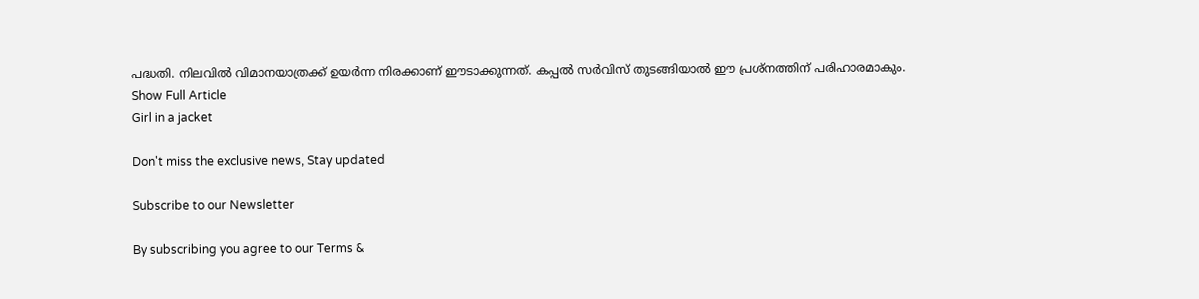പദ്ധതി. നിലവിൽ വിമാനയാത്രക്ക് ഉയർന്ന നിരക്കാണ് ഈടാക്കുന്നത്. കപ്പൽ സർവിസ് തുടങ്ങിയാൽ ഈ പ്രശ്നത്തിന് പരിഹാരമാകും.
Show Full Article
Girl in a jacket

Don't miss the exclusive news, Stay updated

Subscribe to our Newsletter

By subscribing you agree to our Terms &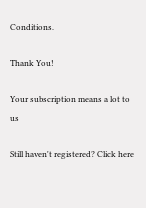Conditions.

Thank You!

Your subscription means a lot to us

Still haven't registered? Click here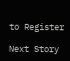to Register

Next Story